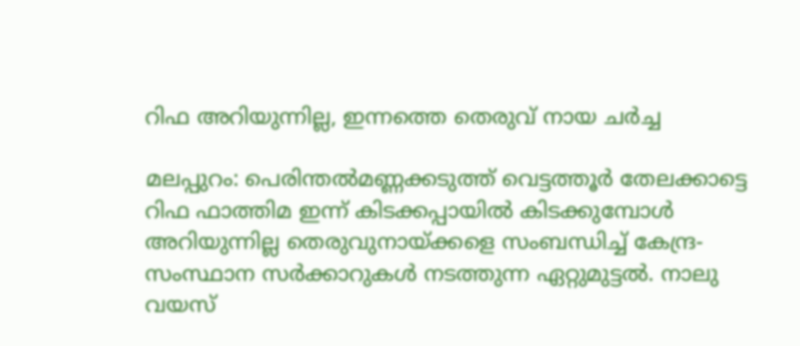റിഫ അറിയുന്നില്ല, ഇന്നത്തെ തെരുവ് നായ ചര്‍ച്ച

മലപ്പുറം: പെരിന്തല്‍മണ്ണക്കടുത്ത് വെട്ടത്തൂര്‍ തേലക്കാട്ടെ റിഫ ഫാത്തിമ ഇന്ന് കിടക്കപ്പായില്‍ കിടക്കുമ്പോള്‍ അറിയുന്നില്ല തെരുവുനായ്ക്കളെ സംബന്ധിച്ച് കേന്ദ്ര-സംസ്ഥാന സര്‍ക്കാറുകള്‍ നടത്തുന്ന ഏറ്റുമുട്ടല്‍. നാലു വയസ്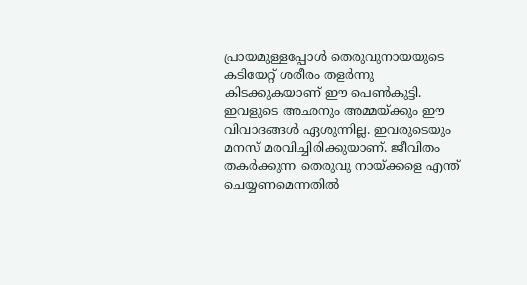പ്രായമുള്ളപ്പോള്‍ തെരുവുനായയുടെ കടിയേറ്റ് ശരീരം തളര്‍ന്നു കിടക്കുകയാണ് ഈ പെണ്‍കുട്ടി. ഇവളുടെ അഛനും അമ്മയ്ക്കും ഈ വിവാദങ്ങള്‍ ഏശുന്നില്ല. ഇവരുടെയും മനസ് മരവിച്ചിരിക്കുയാണ്. ജീവിതം തകര്‍ക്കുന്ന തെരുവു നായ്ക്കളെ എന്ത് ചെയ്യണമെന്നതില്‍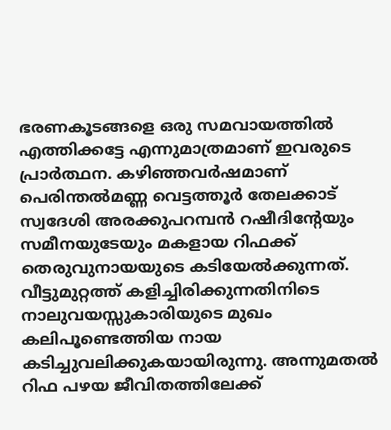ഭരണകൂടങ്ങളെ ഒരു സമവായത്തില്‍ എത്തിക്കട്ടേ എന്നുമാത്രമാണ് ഇവരുടെ പ്രാര്‍ത്ഥന. കഴിഞ്ഞവര്‍ഷമാണ് പെരിന്തല്‍മണ്ണ വെട്ടത്തൂര്‍ തേലക്കാട് സ്വദേശി അരക്കുപറമ്പന്‍ റഷീദിന്റേയും സമീനയുടേയും മകളായ റിഫക്ക് തെരുവുനായയുടെ കടിയേല്‍ക്കുന്നത്. വീട്ടുമുറ്റത്ത് കളിച്ചിരിക്കുന്നതിനിടെ നാലുവയസ്സുകാരിയുടെ മുഖം കലിപൂണ്ടെത്തിയ നായ കടിച്ചുവലിക്കുകയായിരുന്നു. അന്നുമതല്‍ റിഫ പഴയ ജീവിതത്തിലേക്ക്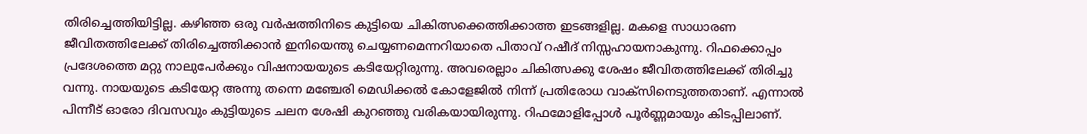തിരിച്ചെത്തിയിട്ടില്ല. കഴിഞ്ഞ ഒരു വര്‍ഷത്തിനിടെ കുട്ടിയെ ചികിത്സക്കെത്തിക്കാത്ത ഇടങ്ങളില്ല. മകളെ സാധാരണ ജീവിതത്തിലേക്ക് തിരിച്ചെത്തിക്കാന്‍ ഇനിയെന്തു ചെയ്യണമെന്നറിയാതെ പിതാവ് റഷീദ് നിസ്സഹായനാകുന്നു. റിഫക്കൊപ്പം പ്രദേശത്തെ മറ്റു നാലുപേര്‍ക്കും വിഷനായയുടെ കടിയേറ്റിരുന്നു. അവരെല്ലാം ചികിത്സക്കു ശേഷം ജീവിതത്തിലേക്ക് തിരിച്ചു വന്നു. നായയുടെ കടിയേറ്റ അന്നു തന്നെ മഞ്ചേരി മെഡിക്കല്‍ കോളേജില്‍ നിന്ന് പ്രതിരോധ വാക്‌സിനെടുത്തതാണ്. എന്നാല്‍ പിന്നീട് ഓരോ ദിവസവും കുട്ടിയുടെ ചലന ശേഷി കുറഞ്ഞു വരികയായിരുന്നു. റിഫമോളിപ്പോള്‍ പൂര്‍ണ്ണമായും കിടപ്പിലാണ്.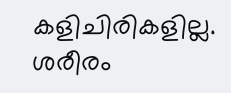കളിചിരികളില്ല. ശരീരം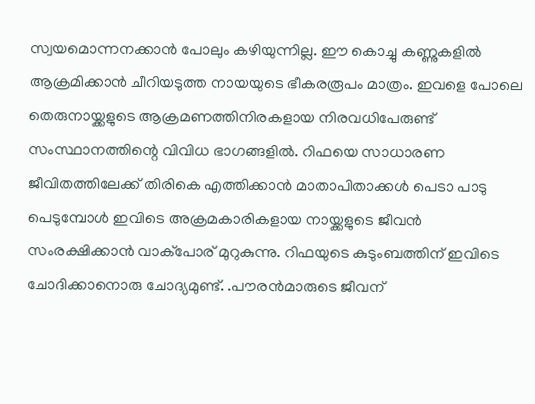സ്വയമൊന്നനക്കാന്‍ പോലും കഴിയുന്നില്ല. ഈ കൊച്ചു കണ്ണുകളില്‍ ആക്രമിക്കാന്‍ ചീറിയടുത്ത നായയുടെ ഭീകരരൂപം മാത്രം. ഇവളെ പോലെ തെരുനായ്ക്കളുടെ ആക്രമണത്തിനിരകളായ നിരവധിപേരുണ്ട് സംസ്ഥാനത്തിന്റെ വിവിധ ഭാഗങ്ങളില്‍. റിഫയെ സാധാരണ ജീവിതത്തിലേക്ക് തിരികെ എത്തിക്കാന്‍ മാതാപിതാക്കള്‍ പെടാ പാടു പെടുമ്പോള്‍ ഇവിടെ അക്രമകാരികളായ നായ്ക്കളുടെ ജീവന്‍ സംരക്ഷിക്കാന്‍ വാക്‌പോര് മുറുകുന്നു. റിഫയുടെ കുടുംബത്തിന് ഇവിടെ ചോദിക്കാനൊരു ചോദ്യമുണ്ട്. .പൗരന്‍മാരുടെ ജീവന്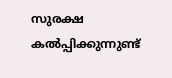സുരക്ഷ കല്‍പ്പിക്കുന്നുണ്ട്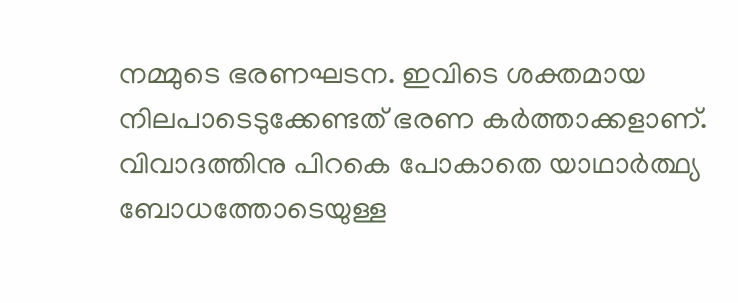നമ്മുടെ ഭരണഘടന. ഇവിടെ ശക്തമായ നിലപാടെടുക്കേണ്ടത് ഭരണ കര്‍ത്താക്കളാണ്. വിവാദത്തിനു പിറകെ പോകാതെ യാഥാര്‍ത്ഥ്യ ബോധത്തോടെയുള്ള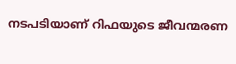നടപടിയാണ് റിഫയുടെ ജീവന്മരണ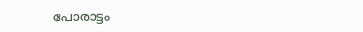പോരാട്ടം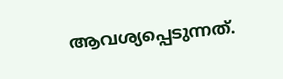ആവശ്യപ്പെടുന്നത്.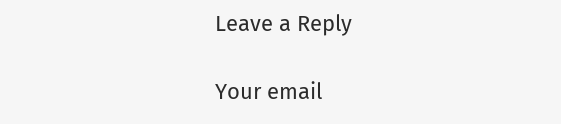Leave a Reply

Your email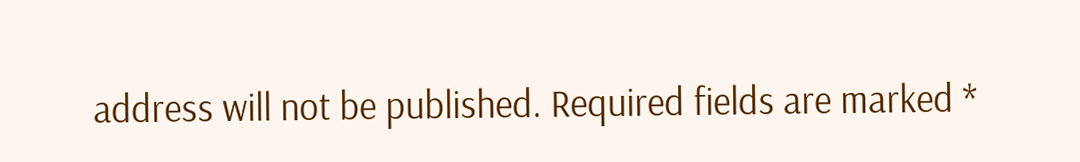address will not be published. Required fields are marked *